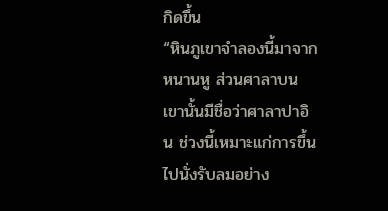กิดขึ้น
“หินภูเขาจำลองนี้มาจากหนานหู ส่วนศาลาบนเขานั้นมีชื่อว่าศาลาปาอิน ช่วงนี้เหมาะแก่การขึ้นไปนั่งรับลมอย่าง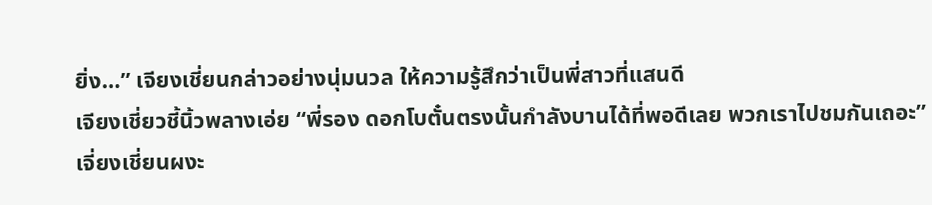ยิ่ง…” เจียงเชี่ยนกล่าวอย่างนุ่มนวล ให้ความรู้สึกว่าเป็นพี่สาวที่แสนดี
เจียงเชี่ยวชี้นิ้วพลางเอ่ย “พี่รอง ดอกโบตั๋นตรงนั้นกำลังบานได้ที่พอดีเลย พวกเราไปชมกันเถอะ”
เจี่ยงเชี่ยนผงะ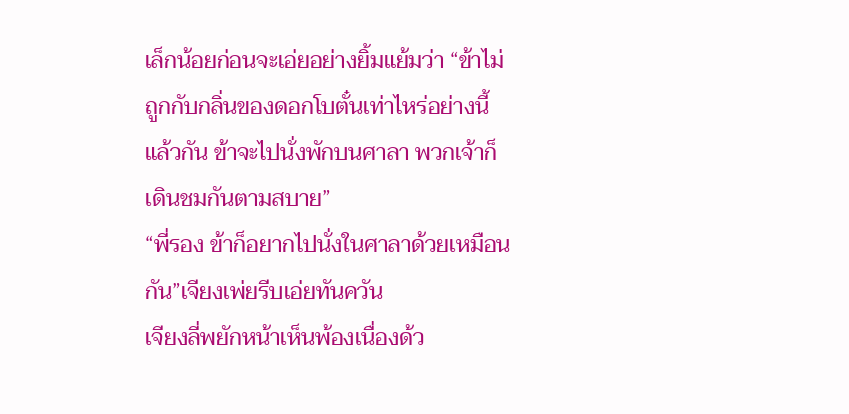เล็กน้อยก่อนจะเอ่ยอย่างยิ้มแย้มว่า “ข้าไม่ถูกกับกลิ่นของดอกโบตั๋นเท่าไหร่อย่างนี้แล้วกัน ข้าจะไปนั่งพักบนศาลา พวกเจ้าก็เดินชมกันตามสบาย”
“พี่รอง ข้าก็อยากไปนั่งในศาลาด้วยเหมือนกัน”เจียงเพ่ยรีบเอ่ยทันควัน
เจียงลี่พยักหน้าเห็นพ้องเนื่องด้ว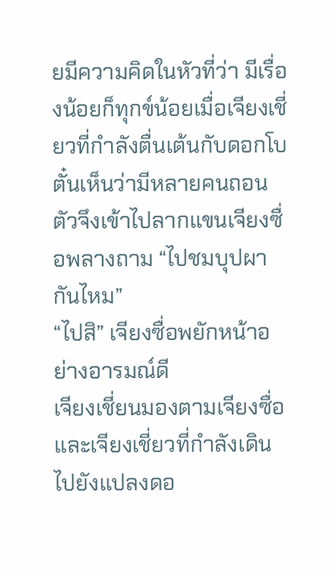ยมีความคิดในหัวที่ว่า มีเรื่องน้อยก็ทุกข์น้อยเมื่อเจียงเชี่ยวที่กำลังตื่นเต้นกับดอกโบตั๋นเห็นว่ามีหลายคนถอนตัวจึงเข้าไปลากแขนเจียงซื่อพลางถาม “ไปชมบุปผากันไหม”
“ไปสิ” เจียงซื่อพยักหน้าอย่างอารมณ์ดี
เจียงเชี่ยนมองตามเจียงซื่อและเจียงเชี่ยวที่กำลังเดินไปยังแปลงดอ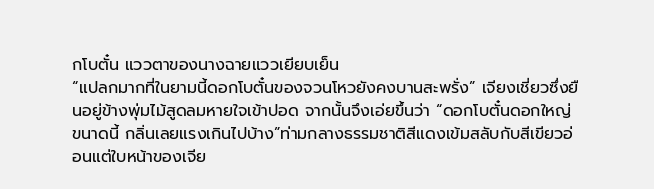กโบตั๋น แววตาของนางฉายแววเยียบเย็น
“แปลกมากที่ในยามนี้ดอกโบตั๋นของจวนโหวยังคงบานสะพรั่ง” เจียงเชี่ยวซึ่งยืนอยู่ข้างพุ่มไม้สูดลมหายใจเข้าปอด จากนั้นจึงเอ่ยขึ้นว่า “ดอกโบตั๋นดอกใหญ่ขนาดนี้ กลิ่นเลยแรงเกินไปบ้าง”ท่ามกลางธรรมชาติสีแดงเข้มสลับกับสีเขียวอ่อนแต่ใบหน้าของเจีย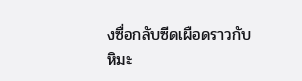งซื่อกลับซีดเผือดราวกับหิมะ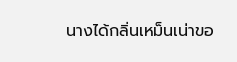นางได้กลิ่นเหม็นเน่าขอ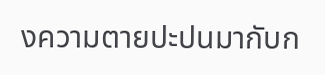งความตายปะปนมากับก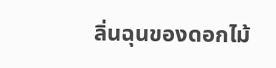ลิ่นฉุนของดอกไม้